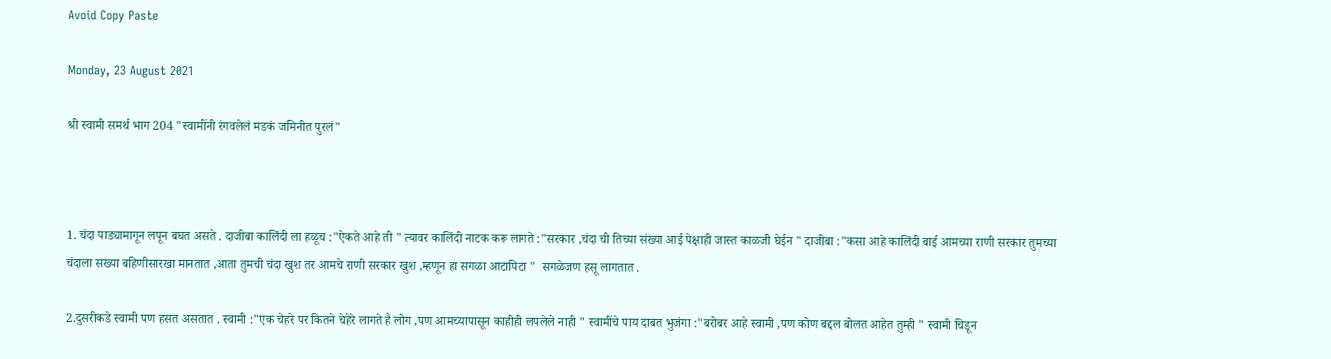Avoid Copy Paste

Monday, 23 August 2021

श्री स्वामी समर्थ भाग 204 "स्वामींनी रंगवलेलं मडकं जमिनीत पुरलं"



1. चंदा पाड्यामागून लपून बघत असते . दाजीबा कालिंदी ला हळूच :"ऐकते आहे ती " त्यावर कालिंदी नाटक करू लागते :"सरकार ,चंदा ची तिच्या संख्या आई पेक्षाही जास्त काळजी घेईन " दाजीबा :"कसा आहे कालिंदी बाई आमच्या राणी सरकार तुमच्या चंदाला सख्या बहिणीसारखा मानतात ,आता तुमची चंदा खुश तर आमचे राणी सरकार खुश ,म्हणून हा सगळा आटापिटा "  सगळेजण हसू लागतात .

2.दुसरीकडे स्वामी पण हसत असतात . स्वामी :"एक चेहरे पर कितने चेहेरे लागते है लोग ,पण आमच्यापासून काहीही लपलेले नाही " स्वामींचे पाय दाबत भुजंगा :"बरोबर आहे स्वामी ,पण कोण बद्दल बोलत आहेत तुम्ही " स्वामी चिडून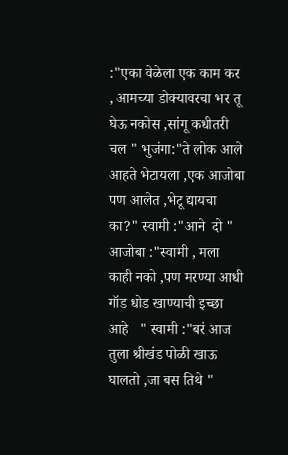:"एका वेळेला एक काम कर , आमच्या डोक्यावरचा भर तू घेऊ नकोस ,सांगू कधीतरी चल " भुजंगा:"ते लोक आले आहते भेटायला ,एक आजोबा पण आलेत ,भेटू द्यायचा का?" स्वामी :"आने  दो "  आजोबा :"स्वामी , मला काही नको ,पण मरण्या आधी गॉड धोड खाण्याची इच्छा आहे   " स्वामी :"बरं आज तुला श्रीखंड पोळी खाऊ घालतो ,जा बस तिथे "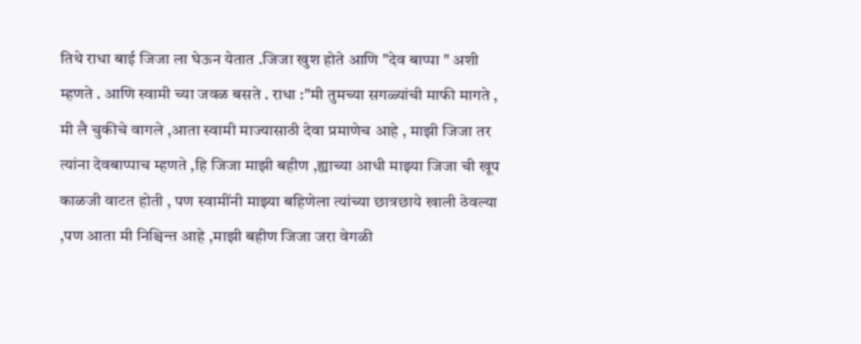तिथे राधा बाई जिजा ला घेऊन येतात .जिजा खुश होते आणि "देव बाप्पा " अशी म्हणते . आणि स्वामी च्या जवळ बसते . राधा :"मी तुमच्या सगळ्यांची माफी मागते , मी लै चुकीचे वागले ,आता स्वामी माज्यासाठी देवा प्रमाणेच आहे , माझी जिजा तर त्यांना देवबाप्पाच म्हणते ,हि जिजा माझी बहीण ,ह्याच्या आधी माझ्या जिजा ची खूप काळजी वाटत होती , पण स्वामींनी माझ्या बहिणेला त्यांच्या छात्रछाये खाली ठेवल्या ,पण आता मी निश्चिन्त आहे ,माझी बहीण जिजा जरा वेगळी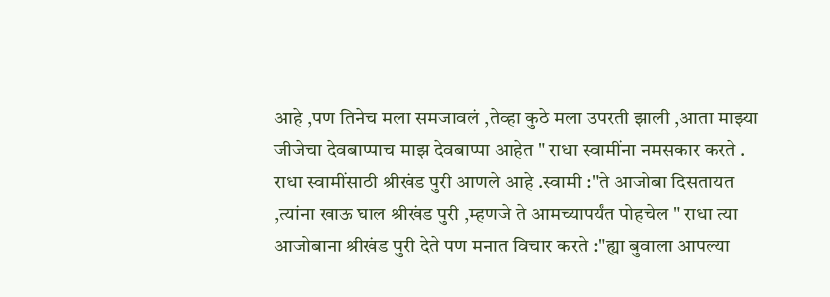आहे ,पण तिनेच मला समजावलं ,तेव्हा कुठे मला उपरती झाली ,आता माझ्या जीजेचा देवबाप्पाच माझ देवबाप्पा आहेत " राधा स्वामींना नमसकार करते . राधा स्वामींसाठी श्रीखंड पुरी आणले आहे .स्वामी :"ते आजोबा दिसतायत ,त्यांना खाऊ घाल श्रीखंड पुरी ,म्हणजे ते आमच्यापर्यंत पोहचेल " राधा त्या आजोबाना श्रीखंड पुरी देते पण मनात विचार करते :"ह्या बुवाला आपल्या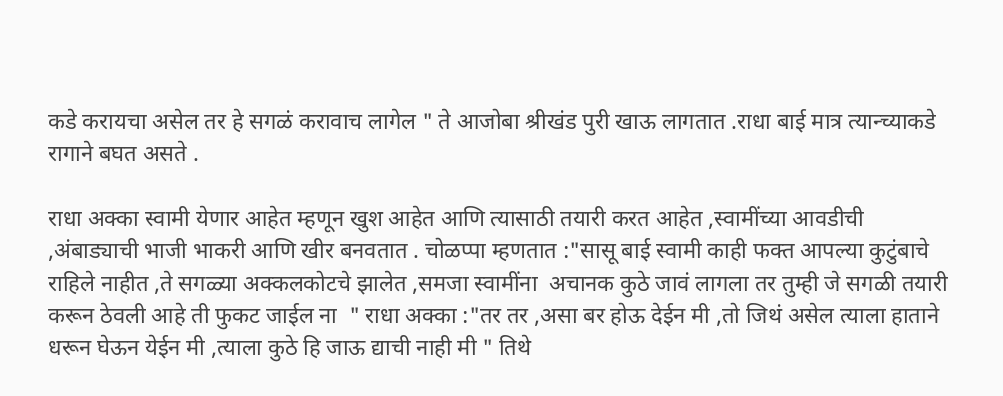कडे करायचा असेल तर हे सगळं करावाच लागेल " ते आजोबा श्रीखंड पुरी खाऊ लागतात .राधा बाई मात्र त्यान्च्याकडे रागाने बघत असते .

राधा अक्का स्वामी येणार आहेत म्हणून खुश आहेत आणि त्यासाठी तयारी करत आहेत ,स्वामींच्या आवडीची ,अंबाड्याची भाजी भाकरी आणि खीर बनवतात . चोळप्पा म्हणतात :"सासू बाई स्वामी काही फक्त आपल्या कुटुंबाचे राहिले नाहीत ,ते सगळ्या अक्कलकोटचे झालेत ,समजा स्वामींना  अचानक कुठे जावं लागला तर तुम्ही जे सगळी तयारी करून ठेवली आहे ती फुकट जाईल ना  " राधा अक्का :"तर तर ,असा बर होऊ देईन मी ,तो जिथं असेल त्याला हाताने धरून घेऊन येईन मी ,त्याला कुठे हि जाऊ द्याची नाही मी " तिथे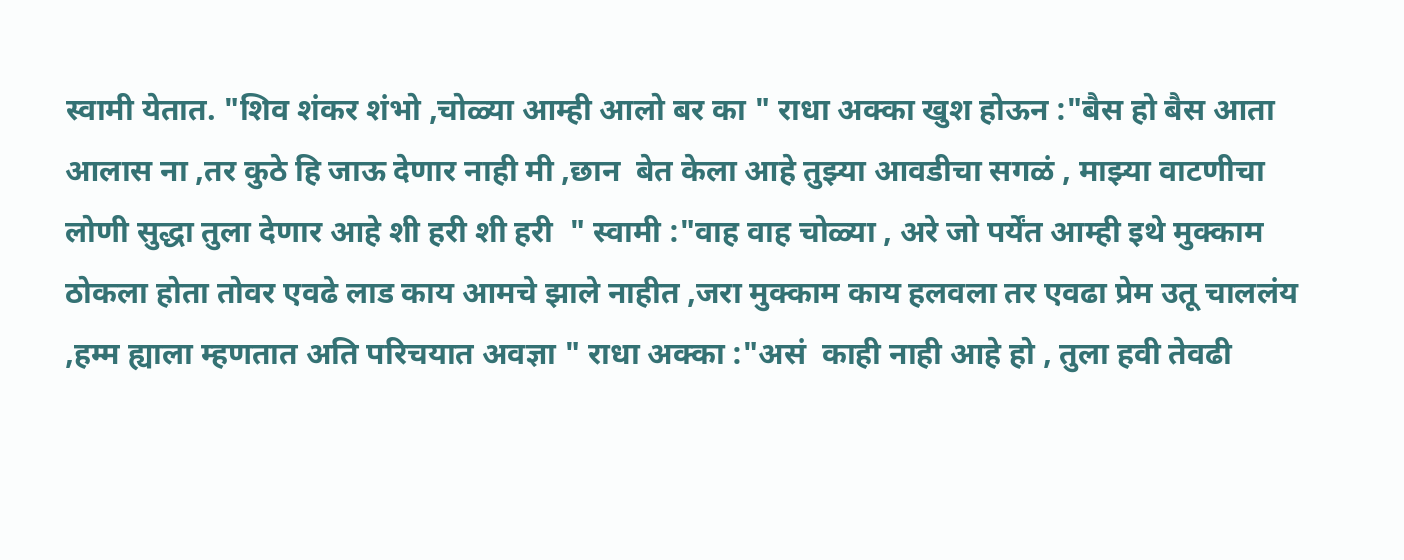स्वामी येतात. "शिव शंकर शंभो ,चोळ्या आम्ही आलो बर का " राधा अक्का खुश होऊन :"बैस हो बैस आता आलास ना ,तर कुठे हि जाऊ देणार नाही मी ,छान  बेत केला आहे तुझ्या आवडीचा सगळं , माझ्या वाटणीचा लोणी सुद्धा तुला देणार आहे शी हरी शी हरी  " स्वामी :"वाह वाह चोळ्या , अरे जो पर्येंत आम्ही इथे मुक्काम ठोकला होता तोवर एवढे लाड काय आमचे झाले नाहीत ,जरा मुक्काम काय हलवला तर एवढा प्रेम उतू चाललंय ,हम्म ह्याला म्हणतात अति परिचयात अवज्ञा " राधा अक्का :"असं  काही नाही आहे हो , तुला हवी तेवढी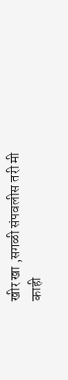खीर खा ,सगळी संपवलीस तरी मी काही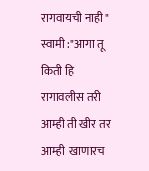रागवायची नाही " स्वामी :"आगा तू किती हि रागावलीस तरी आम्ही ती खीर तर आम्ही  खाणारच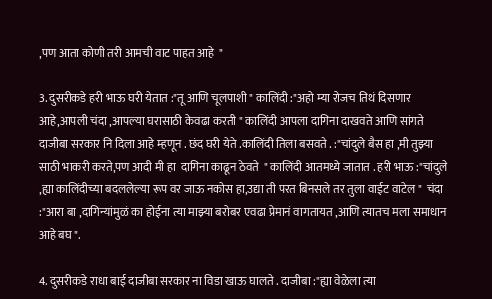,पण आता कोणी तरी आमची वाट पाहत आहे  "

3. दुसरीकडे हरी भाऊ घरी येतात :"तू आणि चूलपाशी " कालिंदी :"अहो म्या रोजच तिथं दिसणार आहे,आपली चंदा ,आपल्या घरासाठी केवढा करती " कालिंदी आपला दागिना दाखवते आणि सांगते दाजीबा सरकार नि दिला आहे म्हणून . छंद घरी येते .कालिंदी तिला बसवते . :"चांदुले बैस हा ,मी तुझ्या साठी भाकरी करते,पण आदी मी हा  दागिना काढून ठेवते  " कालिंदी आतमध्ये जातात . हरी भाऊ :"चांदुले ,ह्या कालिंदीच्या बदललेल्या रूप वर जाऊ नकोस हा,उद्या ती परत बिनसले तर तुला वाईट वाटेल "  चंदा :"आरा बा ,दागिन्यांमुळं का होईना त्या माझ्या बरोबर एवढा प्रेमानं वागतायत ,आणि त्यातच मला समाधान आहे बघ ".

4. दुसरीकडे राधा बाई दाजीबा सरकार ना विडा खाऊ घालते . दाजीबा :"ह्या वेळेला त्या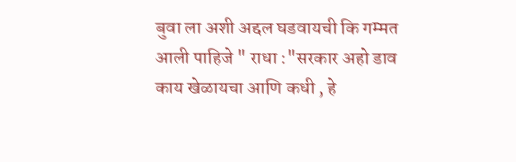बुवा ला अशी अद्दल घडवायची कि गम्मत आली पाहिजे " राधा :"सरकार अहो डाव काय खेळायचा आणि कधी , हे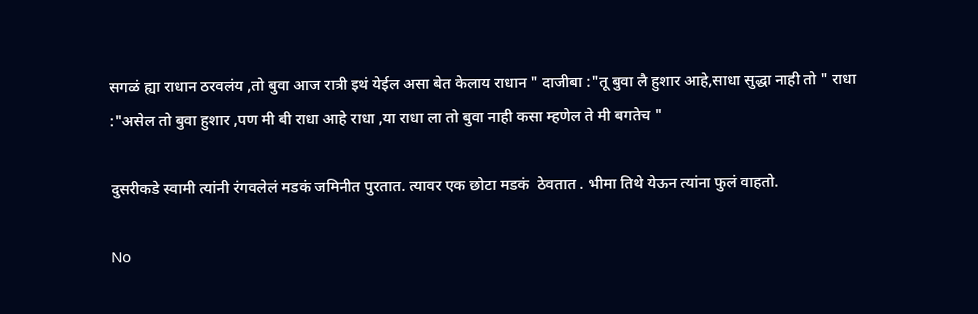सगळं ह्या राधान ठरवलंय ,तो बुवा आज रात्री इथं येईल असा बेत केलाय राधान " दाजीबा :"तू बुवा लै हुशार आहे,साधा सुद्धा नाही तो " राधा :"असेल तो बुवा हुशार ,पण मी बी राधा आहे राधा ,या राधा ला तो बुवा नाही कसा म्हणेल ते मी बगतेच "

दुसरीकडे स्वामी त्यांनी रंगवलेलं मडकं जमिनीत पुरतात. त्यावर एक छोटा मडकं  ठेवतात . भीमा तिथे येऊन त्यांना फुलं वाहतो.

No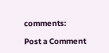comments:

Post a Comment